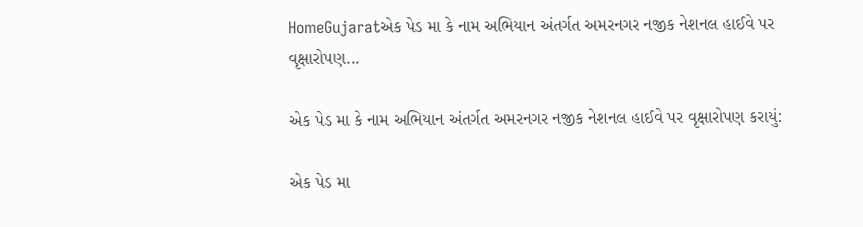HomeGujaratએક પેડ મા કે નામ અભિયાન અંતર્ગત અમરનગર નજીક નેશનલ હાઈવે પર વૃક્ષારોપણ...

એક પેડ મા કે નામ અભિયાન અંતર્ગત અમરનગર નજીક નેશનલ હાઈવે પર વૃક્ષારોપણ કરાયું:

એક પેડ મા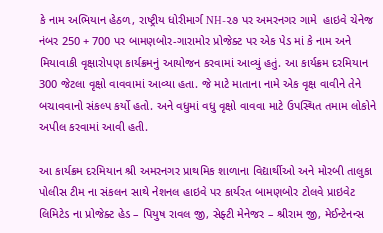કે નામ અભિયાન હેઠળ, રાષ્ટ્રીય ધોરીમાર્ગ NH-૨૭ પર અમરનગર ગામે  હાઇવે ચેનેજ નંબર 250 + 700 પર બામણબોર-ગારામોર પ્રોજેક્ટ પર એક પેડ માં કે નામ અને મિયાવાકી વૃક્ષારોપણ કાર્યક્રમનું આયોજન કરવામાં આવ્યું હતું. આ કાર્યક્રમ‌ દરમિયાન 300 જેટલા વૃક્ષો વાવવામાં આવ્યા હતા. જે માટે માતાના નામે એક વૃક્ષ વાવીને તેને બચાવવાનો સંકલ્પ કર્યો હતો. અને વધુમાં વધુ વૃક્ષો વાવવા માટે ઉપસ્થિત તમામ લોકોને અપીલ કરવામાં આવી હતી.

આ કાર્યક્રમ દરમિયાન શ્રી અમરનગર પ્રાથમિક શાળાના વિદ્યાર્થીઓ અને મોરબી તાલુકા પોલીસ ટીમ ના સંકલન સાથે નેશનલ હાઇવે પર કાર્યરત બામણબોર ટોલવે પ્રાઇવેટ લિમિટેડ ના પ્રોજેક્ટ હેડ – પિયુષ રાવલ જી, સેફ્ટી મેનેજર – શ્રીરામ જી, મેઈન્ટેનન્સ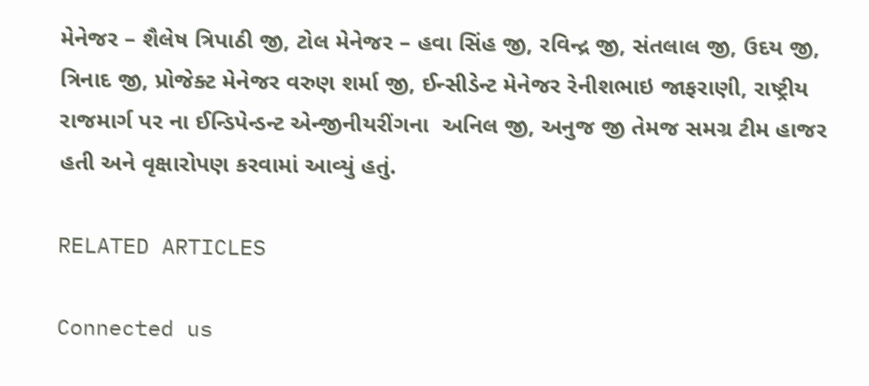મેનેજર – શૈલેષ ત્રિપાઠી જી, ટોલ મેનેજર – હવા સિંહ જી, રવિન્દ્ર જી, સંતલાલ જી, ઉદય જી, ત્રિનાદ જી, પ્રોજેક્ટ મેનેજર વરુણ શર્મા જી, ઈન્સીડેન્ટ મેનેજર રેનીશભાઇ જાફરાણી, રાષ્ટ્રીય રાજમાર્ગ પર ના ઈન્ડિપેન્ડન્ટ એન્જીનીયરીંગના  અનિલ જી, અનુજ જી તેમજ સમગ્ર ટીમ હાજર હતી અને વૃક્ષારોપણ કરવામાં આવ્યું હતું.

RELATED ARTICLES

Connected us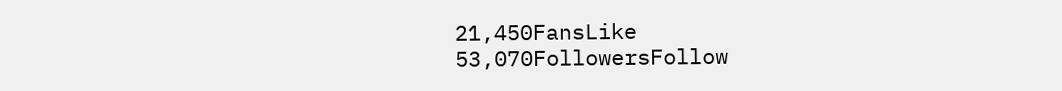21,450FansLike
53,070FollowersFollow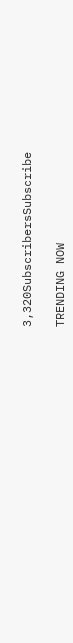3,320SubscribersSubscribe

TRENDING NOW